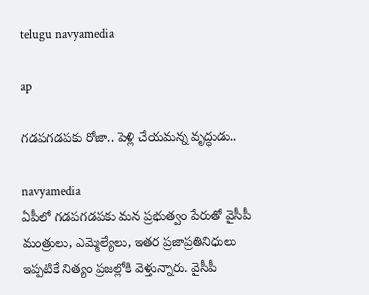telugu navyamedia

ap

గ‌డ‌ప‌గ‌డ‌ప‌కు రోజా.. పెళ్లి చేయమన్న వృద్ధుడు..

navyamedia
ఏపీలో గ‌డ‌ప‌గ‌డ‌ప‌కు మ‌న ప్ర‌భుత్వం పేరుతో వైసీపీ మంత్రులు, ఎమ్మెల్యేలు, ఇతర ప్రజాప్రతినిధులు ఇప్పటికే నిత్యం ప్రజల్లోకి వెళ్తున్నారు. వైసీపీ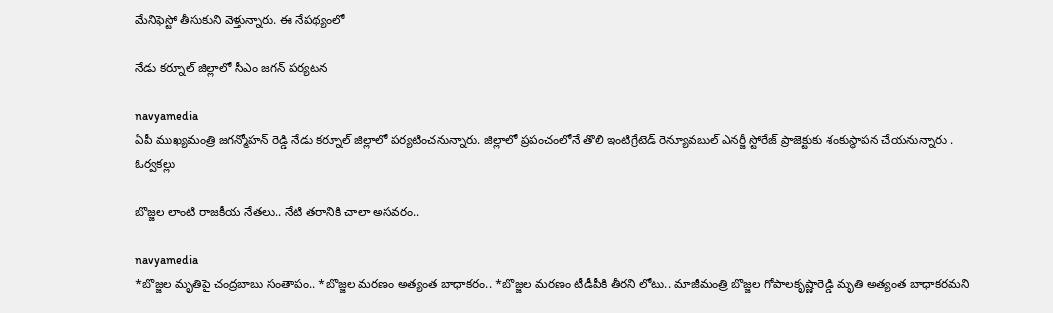మేనిఫెస్టో తీసుకుని వెళ్తున్నారు. ఈ నేప‌థ్యంలో

నేడు కర్నూల్ జిల్లాలో సీఎం జ‌గ‌న్ ప‌ర్య‌ట‌న

navyamedia
ఏపీ ముఖ్యమంత్రి జగన్మోహన్ రెడ్డి నేడు కర్నూల్ జిల్లాలో పర్యటించనున్నారు. జిల్లాలో ప్రపంచంలోనే తొలి ఇంటిగ్రేటెడ్‌ రెన్యూవబుల్‌ ఎనర్జీ స్టోరేజ్‌ ప్రాజెక్టుకు శంకుస్థాపన చేయనున్నారు . ఓర్వకల్లు

బొజ్జల లాంటి రాజకీయ నేతలు.. నేటి తరానికి చాలా అసవరం..

navyamedia
*బొజ్జ‌ల మృతిపై చంద్ర‌బాబు సంతాపం.. *బొజ్జ‌ల మ‌ర‌ణం అత్యంత బాధాక‌రం.. *బొజ్జ‌ల మ‌ర‌ణం టీడీపీకి తీర‌ని లోటు.. మాజీమంత్రి బొజ్జల గోపాలకృష్ణారెడ్డి మృతి అత్యంత బాధాకరమని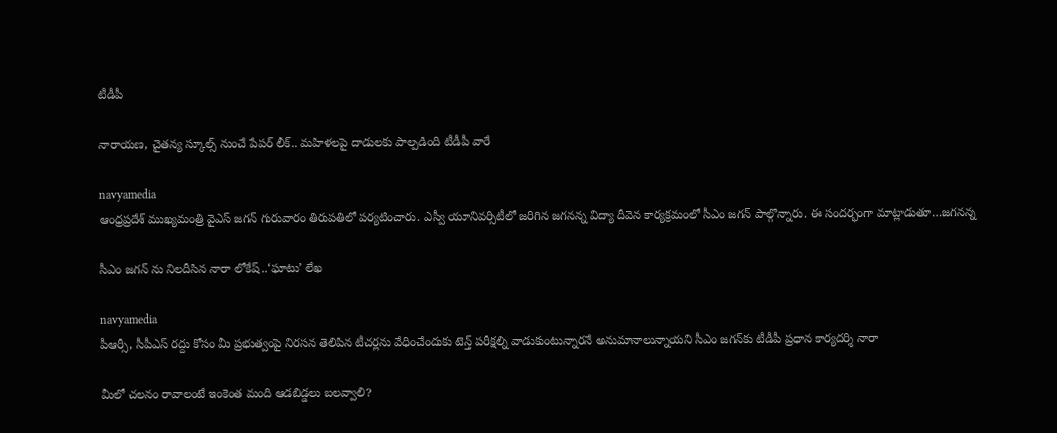టీడీపీ

నారాయణ, చైతన్య స్కూల్స్ నుంచే పేపర్ లీక్.. మహిళలపై దాడులకు పాల్పడింది టీడీపీ వారే

navyamedia
ఆంధ్రప్రదేశ్ ముఖ్యమంత్రి వైఎస్ జగన్ గురువారం తిరుపతిలో పర్యటించారు. ఎస్వీ యూనివర్సిటీలో జరిగిన జగనన్న విద్యా దీవెన కార్యక్రమంలో సీఎం జగన్ పాల్గొన్నారు. ఈ సంద‌ర్భంగా మాట్లాడుతూ…జగనన్న

సీఎం జగన్ ను నిలదీసిన నారా లోకేష్..‘ఘాటు’ లేఖ

navyamedia
పీఆర్సీ, సీపీఎస్ ర‌ద్దు కోసం మీ ప్రభుత్వంపై నిర‌స‌న తెలిపిన టీచర్లను వేధించేందుకు టెన్త్ ప‌రీక్షల్ని వాడుకుంటున్నార‌నే అనుమానాలున్నాయని సీఎం జగన్‌కు టీడీపీ ప్రధాన కార్యదర్శి నారా

మీలో చలనం రావాలంటే ఇంకెంత మంది ఆడబిడ్డలు బలవ్వాలి?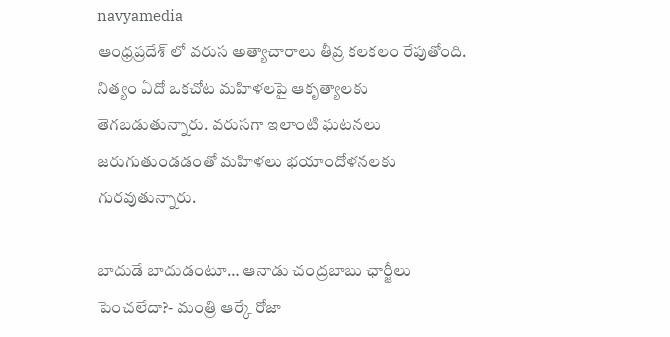navyamedia
ఆంధ్రప్రదేశ్ లో వరుస అత్యాచారాలు తీవ్ర‌ కలకలం రేపుతోంది. నిత్యం ఏదో ఒకచోట మహిళలపై ఆకృత్యాలకు తెగబడుతున్నారు. వరుసగా ఇలాంటి ఘటనలు జరుగుతుండడంతో మహిళలు భయాందోళనలకు గురవుతున్నారు.

బాదుడే బాదుడంటూ… ఆనాడు చంద్రబాబు ఛార్జీలు పెంచలేదా?- మంత్రి ఆర్కే రోజా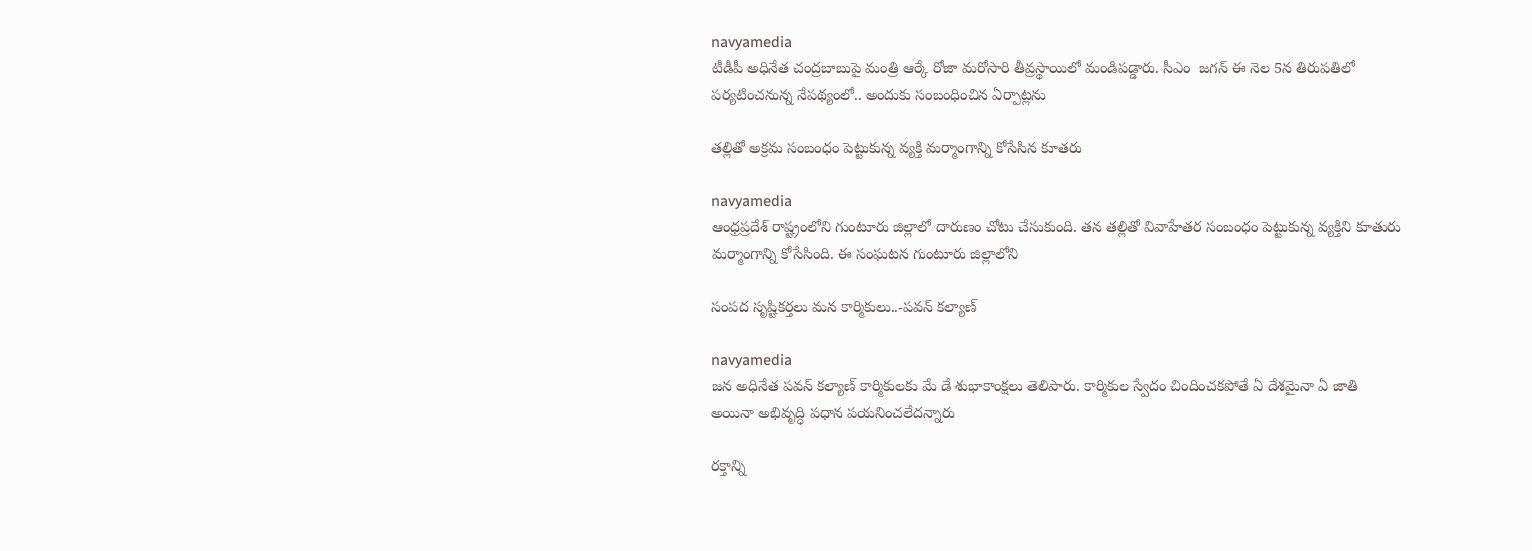navyamedia
టీడీపీ అధినేత చంద్రబాబుపై మంత్రి ఆర్కే రోజా మ‌రోసారి తీవ్రస్థాయిలో మండిప‌డ్డారు. సీఎం  జగన్ ఈ నెల 5న తిరుపతిలో పర్యటించనున్న నేపథ్యంలో.. అందుకు సంబంధించిన ఏర్పాట్లను

తల్లితో అక్ర‌మ సంబంధం పెట్టుకున్న వ్య‌క్తి మర్మాంగాన్ని కోసేసిన కూత‌రు

navyamedia
ఆంధ్రప్రదేశ్ రాష్ట్రంలోని గుంటూరు జిల్లాలో దారుణం చోటు చేసుకుంది. తన తల్లితో వివాహేతర సంబంధం పెట్టుకున్న వ్యక్తిని కూతురు మర్మాంగాన్ని కోసేసింది. ఈ సంఘటన గుంటూరు జిల్లాలోని

సంపద సృష్టికర్తలు మన కార్మికులు..-పవన్ కల్యాణ్

navyamedia
జ‌న అధినేత పవన్ కల్యాణ్ కార్మికులకు మే డే శుభాకాంక్షలు తెలిపారు. కార్మికుల స్వేదం చిందించకపోతే ఏ దేశమైనా ఏ జాతి అయినా అభివృద్ధి పధాన పయనించలేదన్నారు

రక్తాన్ని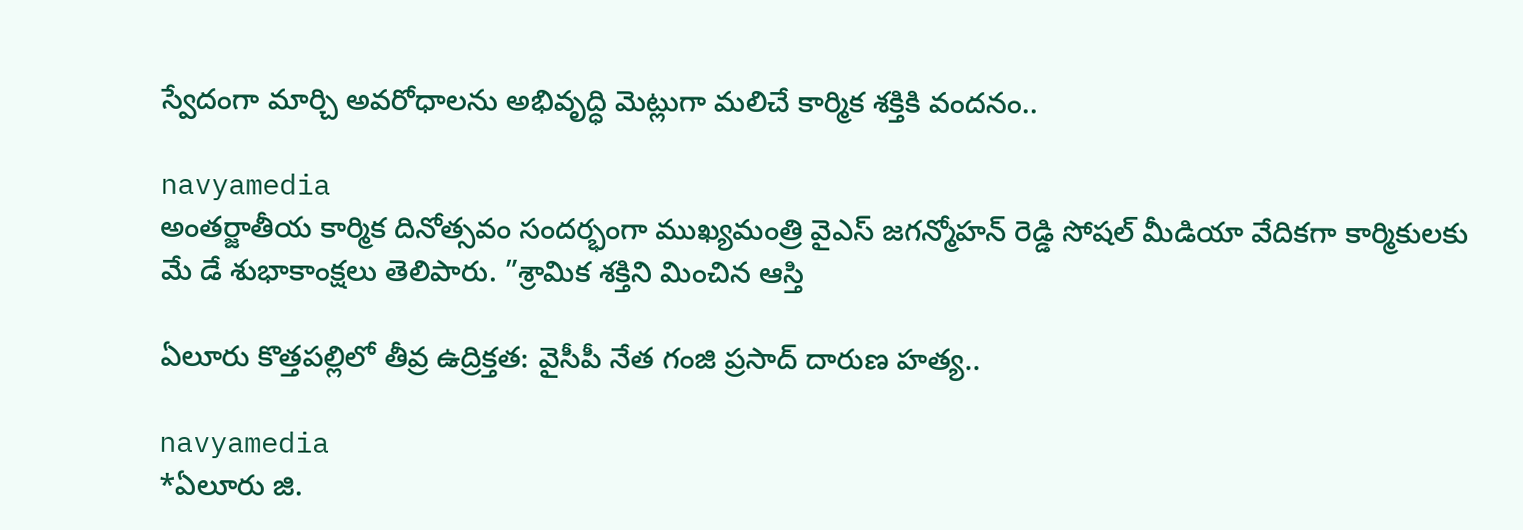స్వేదంగా మార్చి అవరోధాలను అభివృద్ధి మెట్లుగా మలిచే కార్మిక శక్తికి వందనం..

navyamedia
అంత‌ర్జాతీయ కార్మిక దినోత్స‌వం సంద‌ర్భంగా ముఖ్యమంత్రి వైఎస్ జగన్మోహన్ రెడ్డి సోషల్ మీడియా వేదికగా కార్మికులకు మే డే శుభాకాంక్షలు తెలిపారు. ”శ్రామిక శక్తిని మించిన ఆస్తి

ఏలూరు కొత్తపల్లిలో తీవ్ర ఉద్రిక్తత: వైసీపీ నేత గంజి ప్రసాద్‌ దారుణ హత్య..

navyamedia
*ఏలూరు జి.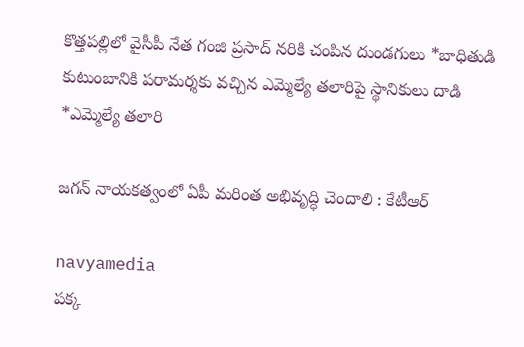కొత్త‌ప‌ల్లిలో వైసీపీ నేత గంజి ప్ర‌సాద్ న‌రికి చంపిన దుండ‌గులు *బాధితుడి కుటుంబానికి ప‌రామ‌ర్శ‌కు వ‌చ్చిన ఎమ్మెల్యే త‌లారిపై స్థానికులు దాడి *ఎమ్మెల్యే త‌లారి

జగన్ నాయకత్వంలో ఏపీ మరింత అభివృద్ధి చెందాలి : కేటీఆర్

navyamedia
పక్క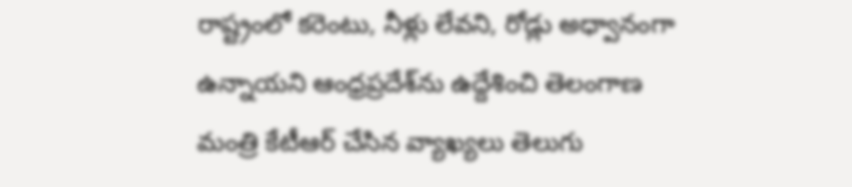రాష్ట్రంలో కరెంటు, నీళ్లు లేవని, రోడ్లు అధ్వానంగా ఉన్నాయని ఆంధ్రప్రదేశ్‌ను ఉద్దేశించి తెలంగాణ మంత్రి కేటీఆర్ చేసిన వ్యాఖ్యలు తెలుగు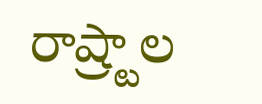రాష్ర్టాల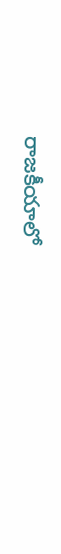రాజ‌కీయాలో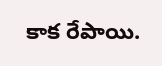కాక రేపాయి.